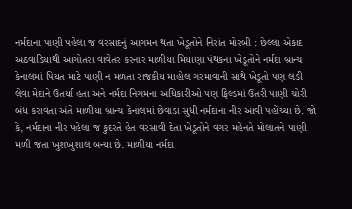નર્મદાના પાણી પહેલા જ વરસાદનું આગમન થતા ખેડૂતોને નિરાંત મોરબી : છેલ્લા એકાદ અઠવાડિયાથી આગોતરા વાવેતર કરનાર માળીયા મિયાણા પંથકના ખેડૂતોને નર્મદા બ્રાન્ચ કેનાલમાં પિયત માટે પાણી ન મળતા રાજકીય માહોલ ગરમાવાની સાથે ખેડૂતો પણ લડી લેવા મેદાને ઉતર્યા હતા અને નર્મદા નિગમના અધિકારીઓ પણ ફિલ્ડમાં ઉતરી પાણી ચોરી બંધ કરાવતા અંતે માળીયા બ્રાન્ચ કેનાલમાં છેવાડા સુધી નર્મદાના નીર આવી પહોંચ્યા છે. જો કે, નર્મદાના નીર પહેલા જ કુદરતે હેત વરસાવી દેતા ખેડૂતોને વગર મહેનતે મોલાતને પાણી મળી જતા ખુશખુશાલ બન્યા છે. માળીયા નર્મદા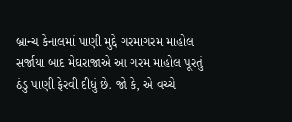બ્રાન્ચ કેનાલમાં પાણી મુદ્દે ગરમાગરમ માહોલ સર્જાયા બાદ મેઘરાજાએ આ ગરમ માહોલ પૂરતું ઠંડુ પાણી ફેરવી દીધું છે. જો કે, એ વચ્ચે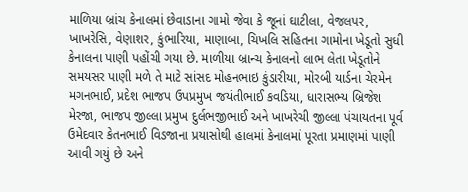માળિયા બ્રાંચ કેનાલમાં છેવાડાના ગામો જેવા કે જૂનાં ઘાટીલા, વેજલપર, ખાખરેસિ, વેણાશર, કુંભારિયા, માણાબા, ચિખલિ સહિતના ગામોના ખેડૂતો સુધી કેનાલના પાણી પહોંચી ગયા છે. માળીયા બ્રાન્ચ કેનાલનો લાભ લેતા ખેડૂતોને સમયસર પાણી મળે તે માટે સાંસદ મોહનભાઇ કુંડારીયા, મોરબી યાર્ડના ચેરમેન મગનભાઈ, પ્રદેશ ભાજપ ઉપપ્રમુખ જયંતીભાઈ કવડિયા, ધારાસભ્ય બ્રિજેશ મેરજા, ભાજપ જીલ્લા પ્રમુખ દુર્લભજીભાઈ અને ખાખરેચી જીલ્લા પંચાયતના પૂર્વ ઉમેદવાર કેતનભાઈ વિડજાના પ્રયાસોથી હાલમાં કેનાલમાં પૂરતા પ્રમાણમાં પાણી આવી ગયું છે અને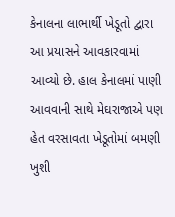કેનાલના લાભાર્થી ખેડૂતો દ્વારા આ પ્રયાસને આવકારવામાં આવ્યો છે. હાલ કેનાલમાં પાણી આવવાની સાથે મેઘરાજાએ પણ હેત વરસાવતા ખેડૂતોમાં બમણી ખુશી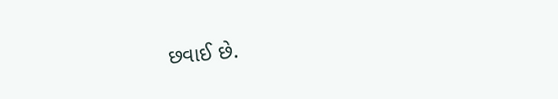છવાઈ છે.